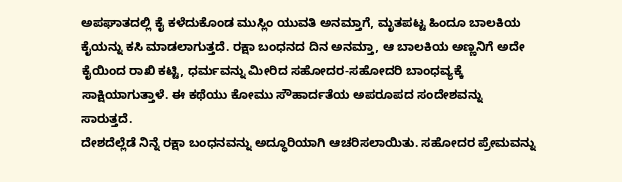ಅಪಘಾತದಲ್ಲಿ ಕೈ ಕಳೆದುಕೊಂಡ ಮುಸ್ಲಿಂ ಯುವತಿ ಅನಮ್ತಾಗೆ, ಮೃತಪಟ್ಟ ಹಿಂದೂ ಬಾಲಕಿಯ ಕೈಯನ್ನು ಕಸಿ ಮಾಡಲಾಗುತ್ತದೆ. ರಕ್ಷಾ ಬಂಧನದ ದಿನ ಅನಮ್ತಾ, ಆ ಬಾಲಕಿಯ ಅಣ್ಣನಿಗೆ ಅದೇ ಕೈಯಿಂದ ರಾಖಿ ಕಟ್ಟಿ, ಧರ್ಮವನ್ನು ಮೀರಿದ ಸಹೋದರ-ಸಹೋದರಿ ಬಾಂಧವ್ಯಕ್ಕೆ ಸಾಕ್ಷಿಯಾಗುತ್ತಾಳೆ. ಈ ಕಥೆಯು ಕೋಮು ಸೌಹಾರ್ದತೆಯ ಅಪರೂಪದ ಸಂದೇಶವನ್ನು ಸಾರುತ್ತದೆ.
ದೇಶದೆಲ್ಲೆಡೆ ನಿನ್ನೆ ರಕ್ಷಾ ಬಂಧನವನ್ನು ಅದ್ಧೂರಿಯಾಗಿ ಆಚರಿಸಲಾಯಿತು. ಸಹೋದರ ಪ್ರೇಮವನ್ನು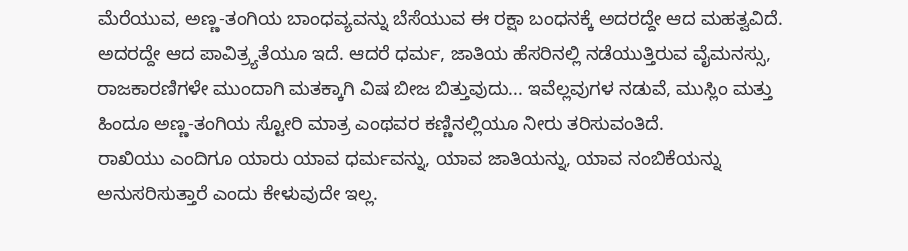ಮೆರೆಯುವ, ಅಣ್ಣ-ತಂಗಿಯ ಬಾಂಧವ್ಯವನ್ನು ಬೆಸೆಯುವ ಈ ರಕ್ಷಾ ಬಂಧನಕ್ಕೆ ಅದರದ್ದೇ ಆದ ಮಹತ್ವವಿದೆ. ಅದರದ್ದೇ ಆದ ಪಾವಿತ್ರ್ಯತೆಯೂ ಇದೆ. ಆದರೆ ಧರ್ಮ, ಜಾತಿಯ ಹೆಸರಿನಲ್ಲಿ ನಡೆಯುತ್ತಿರುವ ವೈಮನಸ್ಸು, ರಾಜಕಾರಣಿಗಳೇ ಮುಂದಾಗಿ ಮತಕ್ಕಾಗಿ ವಿಷ ಬೀಜ ಬಿತ್ತುವುದು... ಇವೆಲ್ಲವುಗಳ ನಡುವೆ, ಮುಸ್ಲಿಂ ಮತ್ತು ಹಿಂದೂ ಅಣ್ಣ-ತಂಗಿಯ ಸ್ಟೋರಿ ಮಾತ್ರ ಎಂಥವರ ಕಣ್ಣಿನಲ್ಲಿಯೂ ನೀರು ತರಿಸುವಂತಿದೆ.
ರಾಖಿಯು ಎಂದಿಗೂ ಯಾರು ಯಾವ ಧರ್ಮವನ್ನು, ಯಾವ ಜಾತಿಯನ್ನು, ಯಾವ ನಂಬಿಕೆಯನ್ನು ಅನುಸರಿಸುತ್ತಾರೆ ಎಂದು ಕೇಳುವುದೇ ಇಲ್ಲ.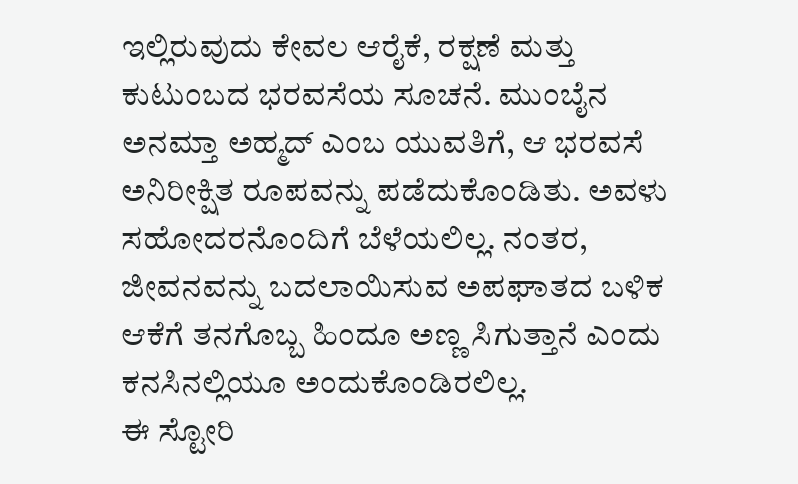ಇಲ್ಲಿರುವುದು ಕೇವಲ ಆರೈಕೆ, ರಕ್ಷಣೆ ಮತ್ತು ಕುಟುಂಬದ ಭರವಸೆಯ ಸೂಚನೆ. ಮುಂಬೈನ ಅನಮ್ತಾ ಅಹ್ಮದ್ ಎಂಬ ಯುವತಿಗೆ, ಆ ಭರವಸೆ ಅನಿರೀಕ್ಷಿತ ರೂಪವನ್ನು ಪಡೆದುಕೊಂಡಿತು. ಅವಳು ಸಹೋದರನೊಂದಿಗೆ ಬೆಳೆಯಲಿಲ್ಲ. ನಂತರ, ಜೀವನವನ್ನು ಬದಲಾಯಿಸುವ ಅಪಘಾತದ ಬಳಿಕ ಆಕೆಗೆ ತನಗೊಬ್ಬ ಹಿಂದೂ ಅಣ್ಣ ಸಿಗುತ್ತಾನೆ ಎಂದು ಕನಸಿನಲ್ಲಿಯೂ ಅಂದುಕೊಂಡಿರಲಿಲ್ಲ.
ಈ ಸ್ಟೋರಿ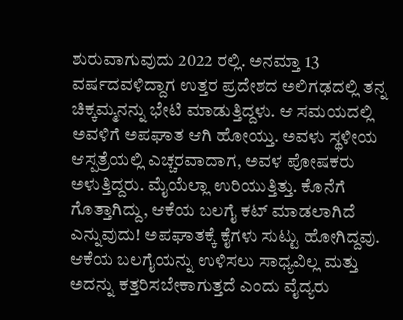ಶುರುವಾಗುವುದು 2022 ರಲ್ಲಿ. ಅನಮ್ತಾ 13 ವರ್ಷದವಳಿದ್ದಾಗ ಉತ್ತರ ಪ್ರದೇಶದ ಅಲಿಗಢದಲ್ಲಿ ತನ್ನ ಚಿಕ್ಕಮ್ಮನನ್ನು ಭೇಟಿ ಮಾಡುತ್ತಿದ್ದಳು. ಆ ಸಮಯದಲ್ಲಿ ಅವಳಿಗೆ ಅಪಘಾತ ಆಗಿ ಹೋಯ್ತು. ಅವಳು ಸ್ಥಳೀಯ ಆಸ್ಪತ್ರೆಯಲ್ಲಿ ಎಚ್ಚರವಾದಾಗ, ಅವಳ ಪೋಷಕರು ಅಳುತ್ತಿದ್ದರು. ಮೈಯೆಲ್ಲಾ ಉರಿಯುತ್ತಿತ್ತು. ಕೊನೆಗೆ ಗೊತ್ತಾಗಿದ್ದು, ಆಕೆಯ ಬಲಗೈ ಕಟ್ ಮಾಡಲಾಗಿದೆ ಎನ್ನುವುದು! ಅಪಘಾತಕ್ಕೆ ಕೈಗಳು ಸುಟ್ಟು ಹೋಗಿದ್ದವು. ಆಕೆಯ ಬಲಗೈಯನ್ನು ಉಳಿಸಲು ಸಾಧ್ಯವಿಲ್ಲ ಮತ್ತು ಅದನ್ನು ಕತ್ತರಿಸಬೇಕಾಗುತ್ತದೆ ಎಂದು ವೈದ್ಯರು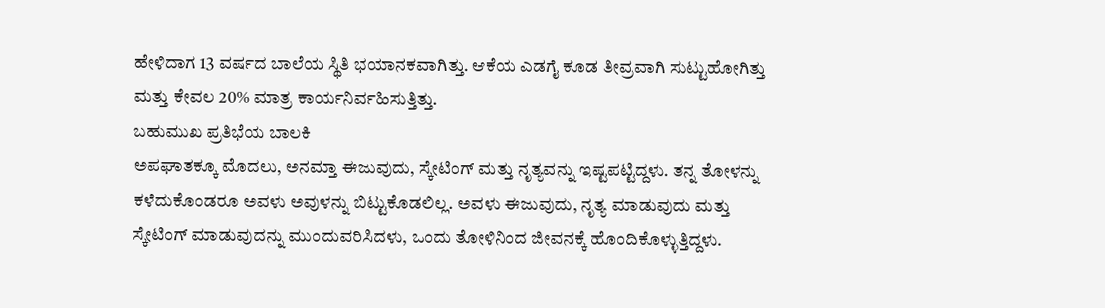ಹೇಳಿದಾಗ 13 ವರ್ಷದ ಬಾಲೆಯ ಸ್ಥಿತಿ ಭಯಾನಕವಾಗಿತ್ತು. ಆಕೆಯ ಎಡಗೈ ಕೂಡ ತೀವ್ರವಾಗಿ ಸುಟ್ಟುಹೋಗಿತ್ತು ಮತ್ತು ಕೇವಲ 20% ಮಾತ್ರ ಕಾರ್ಯನಿರ್ವಹಿಸುತ್ತಿತ್ತು.
ಬಹುಮುಖ ಪ್ರತಿಭೆಯ ಬಾಲಕಿ
ಅಪಘಾತಕ್ಕೂ ಮೊದಲು, ಅನಮ್ತಾ ಈಜುವುದು, ಸ್ಕೇಟಿಂಗ್ ಮತ್ತು ನೃತ್ಯವನ್ನು ಇಷ್ಟಪಟ್ಟಿದ್ದಳು. ತನ್ನ ತೋಳನ್ನು ಕಳೆದುಕೊಂಡರೂ ಅವಳು ಅವುಳನ್ನು ಬಿಟ್ಟುಕೊಡಲಿಲ್ಲ. ಅವಳು ಈಜುವುದು, ನೃತ್ಯ ಮಾಡುವುದು ಮತ್ತು ಸ್ಕೇಟಿಂಗ್ ಮಾಡುವುದನ್ನು ಮುಂದುವರಿಸಿದಳು, ಒಂದು ತೋಳಿನಿಂದ ಜೀವನಕ್ಕೆ ಹೊಂದಿಕೊಳ್ಳುತ್ತಿದ್ದಳು.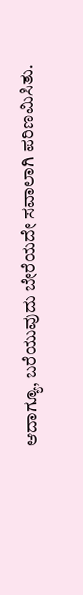ಆದಾಗ್ಯೂ, ಬರೆಯುವುದು ಬೇರೆಯದೇ ಸವಾಲಾಗಿ ಪರಿಣಮಿಸಿತು.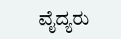ವೈದ್ಯರು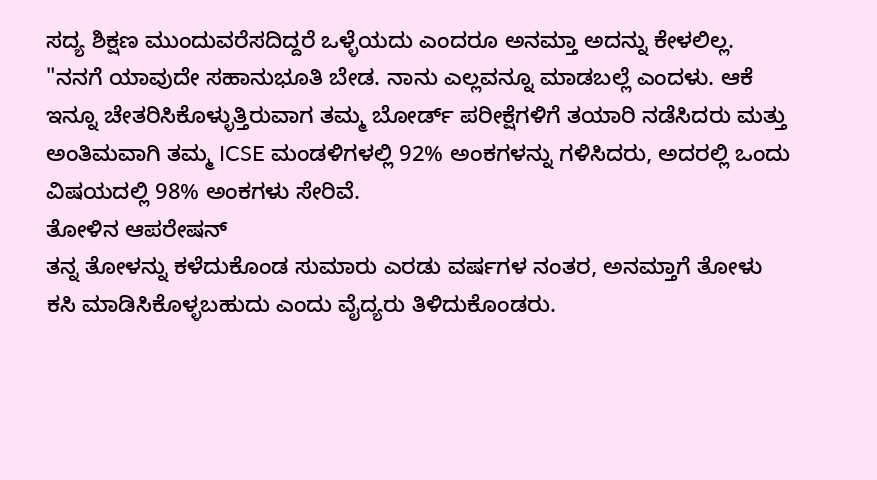ಸದ್ಯ ಶಿಕ್ಷಣ ಮುಂದುವರೆಸದಿದ್ದರೆ ಒಳ್ಳೆಯದು ಎಂದರೂ ಅನಮ್ತಾ ಅದನ್ನು ಕೇಳಲಿಲ್ಲ. "ನನಗೆ ಯಾವುದೇ ಸಹಾನುಭೂತಿ ಬೇಡ. ನಾನು ಎಲ್ಲವನ್ನೂ ಮಾಡಬಲ್ಲೆ ಎಂದಳು. ಆಕೆ ಇನ್ನೂ ಚೇತರಿಸಿಕೊಳ್ಳುತ್ತಿರುವಾಗ ತಮ್ಮ ಬೋರ್ಡ್ ಪರೀಕ್ಷೆಗಳಿಗೆ ತಯಾರಿ ನಡೆಸಿದರು ಮತ್ತು ಅಂತಿಮವಾಗಿ ತಮ್ಮ ICSE ಮಂಡಳಿಗಳಲ್ಲಿ 92% ಅಂಕಗಳನ್ನು ಗಳಿಸಿದರು, ಅದರಲ್ಲಿ ಒಂದು ವಿಷಯದಲ್ಲಿ 98% ಅಂಕಗಳು ಸೇರಿವೆ.
ತೋಳಿನ ಆಪರೇಷನ್
ತನ್ನ ತೋಳನ್ನು ಕಳೆದುಕೊಂಡ ಸುಮಾರು ಎರಡು ವರ್ಷಗಳ ನಂತರ, ಅನಮ್ತಾಗೆ ತೋಳು ಕಸಿ ಮಾಡಿಸಿಕೊಳ್ಳಬಹುದು ಎಂದು ವೈದ್ಯರು ತಿಳಿದುಕೊಂಡರು.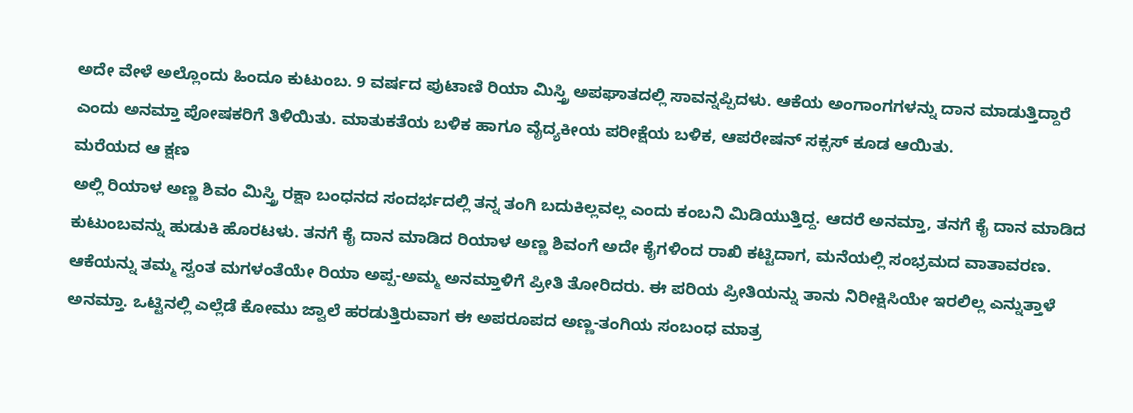ಅದೇ ವೇಳೆ ಅಲ್ಲೊಂದು ಹಿಂದೂ ಕುಟುಂಬ. 9 ವರ್ಷದ ಪುಟಾಣಿ ರಿಯಾ ಮಿಸ್ತ್ರಿ ಅಪಘಾತದಲ್ಲಿ ಸಾವನ್ನಪ್ಪಿದಳು. ಆಕೆಯ ಅಂಗಾಂಗಗಳನ್ನು ದಾನ ಮಾಡುತ್ತಿದ್ದಾರೆ ಎಂದು ಅನಮ್ತಾ ಪೋಷಕರಿಗೆ ತಿಳಿಯಿತು. ಮಾತುಕತೆಯ ಬಳಿಕ ಹಾಗೂ ವೈದ್ಯಕೀಯ ಪರೀಕ್ಷೆಯ ಬಳಿಕ, ಆಪರೇಷನ್ ಸಕ್ಸಸ್ ಕೂಡ ಆಯಿತು.
ಮರೆಯದ ಆ ಕ್ಷಣ
ಅಲ್ಲಿ ರಿಯಾಳ ಅಣ್ಣ ಶಿವಂ ಮಿಸ್ತ್ರಿ ರಕ್ಷಾ ಬಂಧನದ ಸಂದರ್ಭದಲ್ಲಿ ತನ್ನ ತಂಗಿ ಬದುಕಿಲ್ಲವಲ್ಲ ಎಂದು ಕಂಬನಿ ಮಿಡಿಯುತ್ತಿದ್ದ. ಆದರೆ ಅನಮ್ತಾ, ತನಗೆ ಕೈ ದಾನ ಮಾಡಿದ ಕುಟುಂಬವನ್ನು ಹುಡುಕಿ ಹೊರಟಳು. ತನಗೆ ಕೈ ದಾನ ಮಾಡಿದ ರಿಯಾಳ ಅಣ್ಣ ಶಿವಂಗೆ ಅದೇ ಕೈಗಳಿಂದ ರಾಖಿ ಕಟ್ಟಿದಾಗ, ಮನೆಯಲ್ಲಿ ಸಂಭ್ರಮದ ವಾತಾವರಣ. ಆಕೆಯನ್ನು ತಮ್ಮ ಸ್ವಂತ ಮಗಳಂತೆಯೇ ರಿಯಾ ಅಪ್ಪ-ಅಮ್ಮ ಅನಮ್ತಾಳಿಗೆ ಪ್ರೀತಿ ತೋರಿದರು. ಈ ಪರಿಯ ಪ್ರೀತಿಯನ್ನು ತಾನು ನಿರೀಕ್ಷಿಸಿಯೇ ಇರಲಿಲ್ಲ ಎನ್ನುತ್ತಾಳೆ ಅನಮ್ತಾ. ಒಟ್ಟಿನಲ್ಲಿ ಎಲ್ಲೆಡೆ ಕೋಮು ಜ್ವಾಲೆ ಹರಡುತ್ತಿರುವಾಗ ಈ ಅಪರೂಪದ ಅಣ್ಣ-ತಂಗಿಯ ಸಂಬಂಧ ಮಾತ್ರ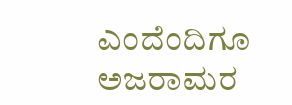ಎಂದೆಂದಿಗೂ ಅಜರಾಮರ